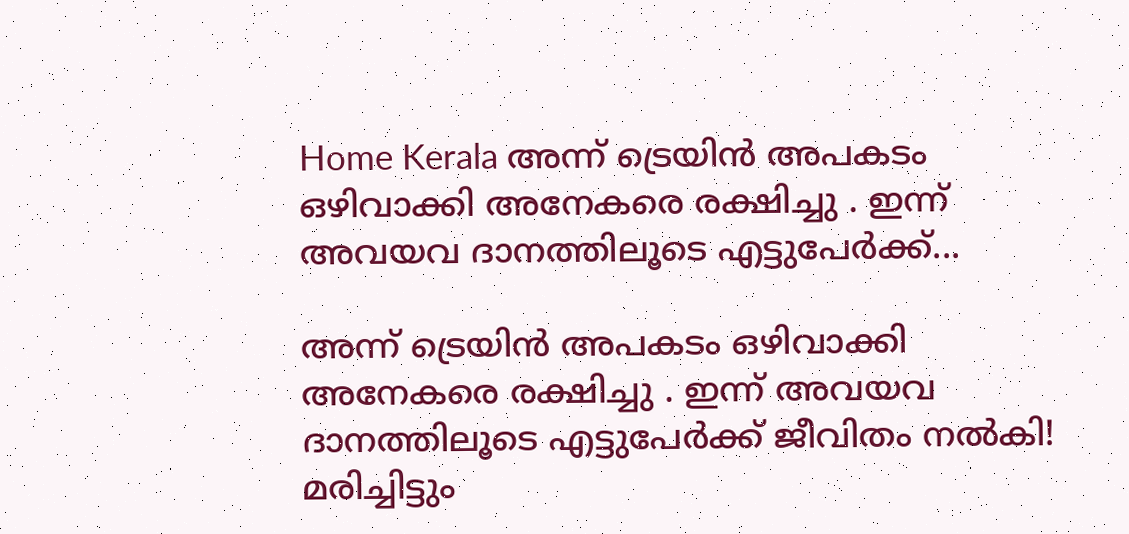Home Kerala അന്ന് ട്രെയിന്‍ അപകടം ഒഴിവാക്കി അനേകരെ രക്ഷിച്ചു . ഇന്ന് അവയവ ദാനത്തിലൂടെ എട്ടുപേര്‍ക്ക്...

അന്ന് ട്രെയിന്‍ അപകടം ഒഴിവാക്കി അനേകരെ രക്ഷിച്ചു . ഇന്ന് അവയവ ദാനത്തിലൂടെ എട്ടുപേര്‍ക്ക് ജീവിതം നല്‍കി! മരിച്ചിട്ടും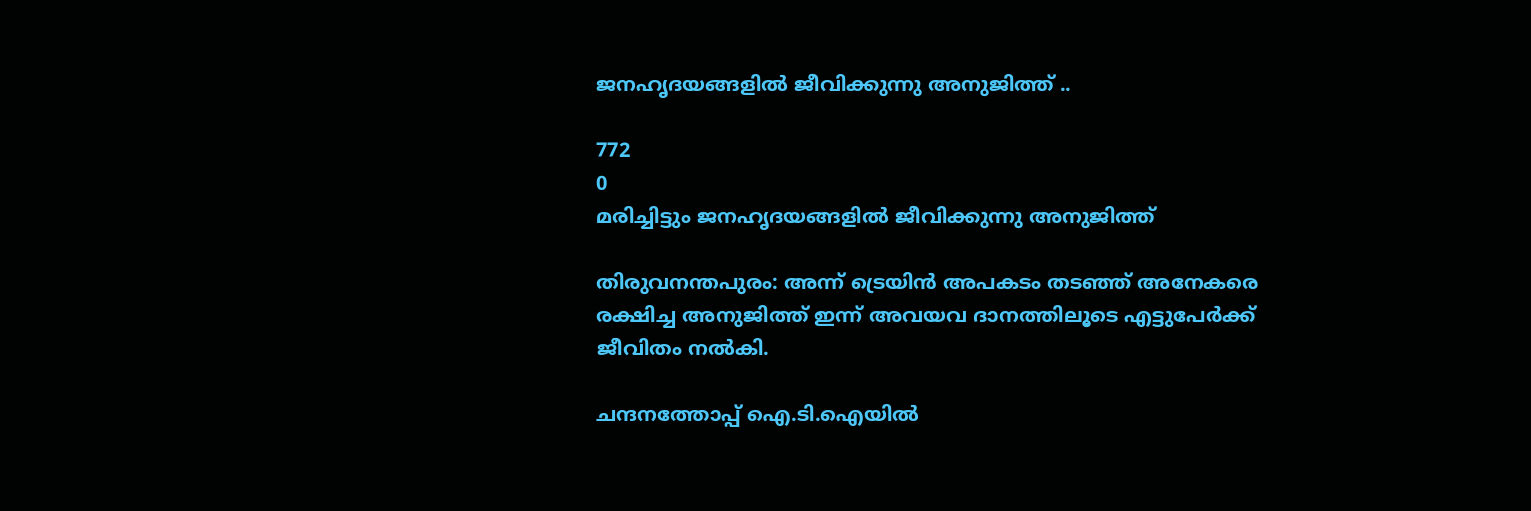ജനഹൃദയങ്ങളിൽ ജീവിക്കുന്നു അനുജിത്ത് ..

772
0
മരിച്ചിട്ടും ജനഹൃദയങ്ങളിൽ ജീവിക്കുന്നു അനുജിത്ത്

തിരുവനന്തപുരം: അന്ന് ട്രെയിന്‍ അപകടം തടഞ്ഞ് അനേകരെ രക്ഷിച്ച അനുജിത്ത് ഇന്ന് അവയവ ദാനത്തിലൂടെ എട്ടുപേര്‍ക്ക് ജീവിതം നല്‍കി.

ചന്ദനത്തോപ്പ് ഐ.ടി.ഐയില്‍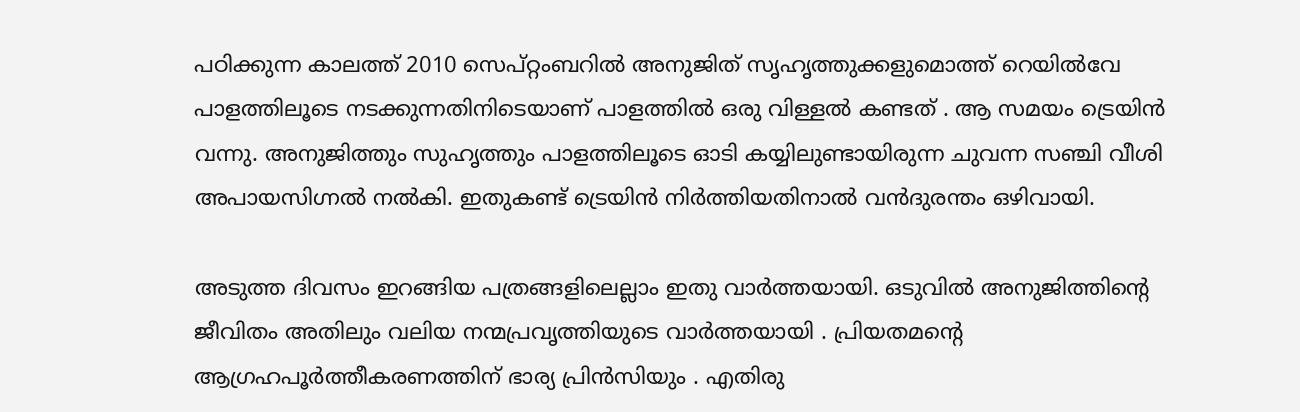പഠിക്കുന്ന കാലത്ത് 2010 സെപ്റ്റംബറിൽ അനുജിത് സൃഹൃത്തുക്കളുമൊത്ത് റെയില്‍വേ പാളത്തിലൂടെ നടക്കുന്നതിനിടെയാണ് പാളത്തിൽ ഒരു വിള്ളല്‍ കണ്ടത് . ആ സമയം ട്രെയിന്‍ വന്നു. അനുജിത്തും സുഹൃത്തും പാളത്തിലൂടെ ഓടി കയ്യിലുണ്ടായിരുന്ന ചുവന്ന സഞ്ചി വീശി അപായസിഗ്നല്‍ നല്‍കി. ഇതുകണ്ട് ട്രെയിന്‍ നിര്‍ത്തിയതിനാൽ വന്‍ദുരന്തം ഒഴിവായി.

അടുത്ത ദിവസം ഇറങ്ങിയ പത്രങ്ങളിലെല്ലാം ഇതു വാര്‍ത്തയായി. ഒടുവില്‍ അനുജിത്തിന്റെ ജീവിതം അതിലും വലിയ നന്മപ്രവൃത്തിയുടെ വാര്‍ത്തയായി . പ്രിയതമന്റെ ആഗ്രഹപൂര്‍ത്തീകരണത്തിന് ഭാര്യ പ്രിന്‍സിയും . എതിരു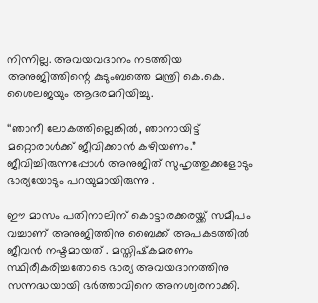നിന്നില്ല. അവയവദാനം നടത്തിയ അനുജിത്തിന്റെ കുടുംബത്തെ മന്ത്രി കെ.കെ. ശൈലജയും ആദരമറിയിച്ചു.

‘‘ഞാനീ ലോകത്തില്ലെങ്കില്‍, ഞാനായിട്ട് മറ്റൊരാള്‍ക്ക് ജീവിക്കാന്‍ കഴിയണം.” ജീവിച്ചിരുന്നപ്പോൾ അനുജിത് സുഹൃത്തുക്കളോടും ഭാര്യയോടും പറയുമായിരുന്നു .

ഈ മാസം പതിനാലിന് കൊട്ടാരക്കരയ്ക്ക് സമീപം വച്ചാണ് അനുജിത്തിനു ബൈക്ക് അപകടത്തില്‍ ജീവൻ നഷ്ടമായത് . മസ്തിഷ്‌കമരണം സ്ഥിരീകരിച്ചതോടെ ഭാര്യ അവയദാനത്തിനു സന്നദ്ധയായി ഭർത്താവിനെ അനശ്വരനാക്കി.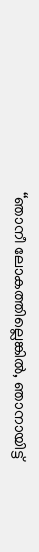‘‘ഞാനീ ലോകത്തില്ലെങ്കില്‍, ഞാനായിട്ട്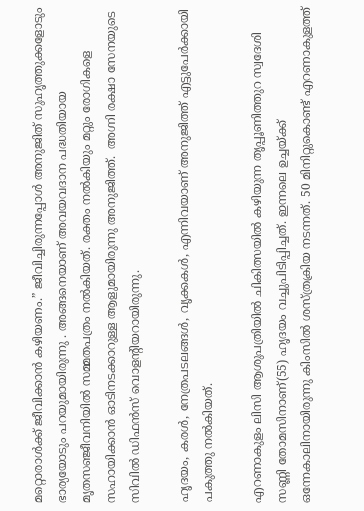മറ്റൊരാള്‍ക്ക് ജീവിക്കാന്‍ കഴിയണം.” ജീവിച്ചിരുന്നപ്പോൾ അനുജിത് സുഹൃത്തുക്കളോടും ഭാര്യയോടും പറയുമായിരുന്നു . അങ്ങനെയാണ് അവയവദാന പദ്ധതിയായ മൃതസഞ്ജീവനിയില്‍ സമ്മതപത്രം നല്‍കിയത്. രക്തം നൽകിയും മറ്റും രോഗികളെ സഹായിക്കാൻ ഓടിനടക്കാറുള്ള ആളുമായിരുന്നു അനുജിത്ത്.  അഗ്നി രക്ഷാ സേനയുടെ സിവിൽ ഡിഫൻസ് വൊളന്റിയറായിരുന്നു.

ഹൃദയം, കരള്‍, നേത്രപടലങ്ങള്‍, വൃക്കകള്‍, എന്നിവയാണ് അനുജിത്ത് എട്ടുപേര്‍ക്കായി പകുത്തു നല്‍കിയത്.

എറണാകുളം ലിസി ആശുപത്രിയില്‍ ചികിത്സയില്‍ കഴിയുന്ന തൃപ്പൂണിത്തുറ സ്വദേശി സണ്ണി തോമസിനാണ്(55) ഹൃദയം വച്ചുപിടിപ്പിച്ചത്. ഇന്നലെ ഉച്ചയ്ക്ക് ഒന്നേകാലിനായിരുന്നു കിംസില്‍ ശസ്ത്രക്രിയ നടന്നത്. 50 മിനിറ്റുകൊണ്ട് എറണാകുളത്ത്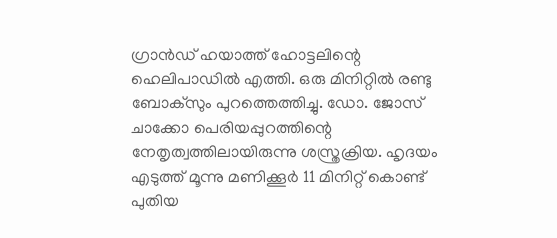ഗ്രാന്‍ഡ് ഹയാത്ത് ഹോട്ടലിന്റെ ഹെലിപാഡില്‍ എത്തി. ഒരു മിനിറ്റില്‍ രണ്ടു ബോക്‌സും പുറത്തെത്തിച്ചു. ഡോ. ജോസ് ചാക്കോ പെരിയപ്പുറത്തിന്റെ നേതൃത്വത്തിലായിരുന്നു ശസ്ത്രക്രിയ. ഹൃദയം എടുത്ത് മൂന്നു മണിക്കൂര്‍ 11 മിനിറ്റ് കൊണ്ട് പുതിയ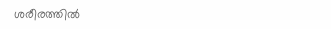ശരീരത്തില്‍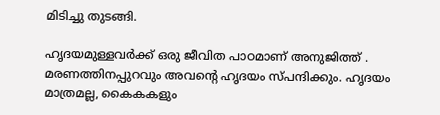മിടിച്ചു തുടങ്ങി.

ഹൃദയമുള്ളവര്‍ക്ക് ഒരു ജീവിത പാഠമാണ് അനുജിത്ത് . മരണത്തിനപ്പുറവും അവന്റെ ഹൃദയം സ്പന്ദിക്കും. ഹൃദയം മാത്രമല്ല, കൈകകളും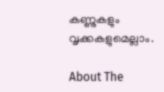കണ്ണുകളും വൃക്കകളുമെല്ലാം.

About The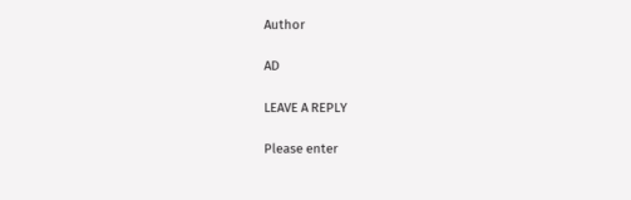Author

AD

LEAVE A REPLY

Please enter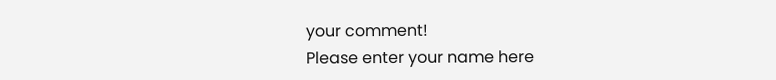your comment!
Please enter your name here